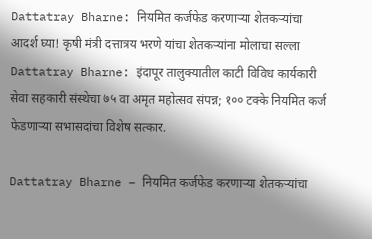Dattatray Bharne: नियमित कर्जफेड करणाऱ्या शेतकऱ्यांचा आदर्श घ्या! कृषी मंत्री दत्तात्रय भरणे यांचा शेतकऱ्यांना मोलाचा सल्ला
Dattatray Bharne: इंदापूर तालुक्यातील काटी विविध कार्यकारी सेवा सहकारी संस्थेचा ७५ वा अमृत महोत्सव संपन्न; १०० टक्के नियमित कर्ज फेडणाऱ्या सभासदांचा विशेष सत्कार.

Dattatray Bharne – नियमित कर्जफेड करणाऱ्या शेतकऱ्यांचा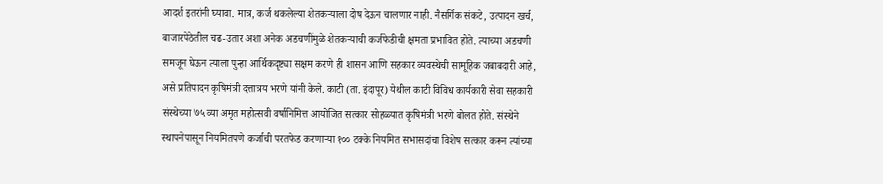आदर्श इतरांनी घ्यावा. मात्र, कर्ज थकलेल्या शेतकऱ्याला दोष देऊन चालणार नाही. नैसर्गिक संकटे, उत्पादन खर्च, बाजारपेठेतील चढ-उतार अशा अनेक अडचणींमुळे शेतकऱ्याची कर्जफेडीची क्षमता प्रभावित होते. त्याच्या अडचणी समजून घेऊन त्याला पुन्हा आर्थिकदृष्ट्या सक्षम करणे ही शासन आणि सहकार व्यवस्थेची सामूहिक जबाबदारी आहे,
असे प्रतिपादन कृषिमंत्री दत्तात्रय भरणे यांनी केले. काटी (ता. इंदापूर) येथील काटी विविध कार्यकारी सेवा सहकारी संस्थेच्या ७५ व्या अमृत महोत्सवी वर्षानिमित्त आयोजित सत्कार सोहळ्यात कृषिमंत्री भरणे बोलत होते. संस्थेने स्थापनेपासून नियमितपणे कर्जाची परतफेड करणाऱ्या १०० टक्के नियमित सभासदांचा विशेष सत्कार करून त्यांच्या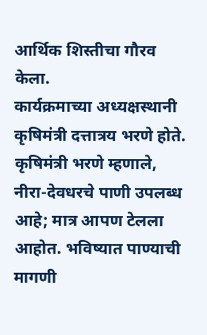आर्थिक शिस्तीचा गौरव केला.
कार्यक्रमाच्या अध्यक्षस्थानी कृषिमंत्री दत्तात्रय भरणे होते. कृषिमंत्री भरणे म्हणाले, नीरा-देवधरचे पाणी उपलब्ध आहे; मात्र आपण टेलला आहोत. भविष्यात पाण्याची मागणी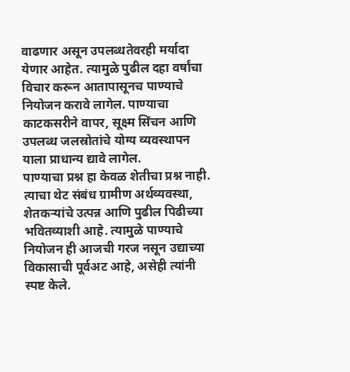वाढणार असून उपलब्धतेवरही मर्यादा येणार आहेत. त्यामुळे पुढील दहा वर्षांचा विचार करून आतापासूनच पाण्याचे नियोजन करावे लागेल. पाण्याचा काटकसरीने वापर, सूक्ष्म सिंचन आणि उपलब्ध जलस्रोतांचे योग्य व्यवस्थापन याला प्राधान्य द्यावे लागेल.
पाण्याचा प्रश्न हा केवळ शेतीचा प्रश्न नाही. त्याचा थेट संबंध ग्रामीण अर्थव्यवस्था, शेतकऱ्यांचे उत्पन्न आणि पुढील पिढीच्या भवितव्याशी आहे. त्यामुळे पाण्याचे नियोजन ही आजची गरज नसून उद्याच्या विकासाची पूर्वअट आहे, असेही त्यांनी स्पष्ट केले.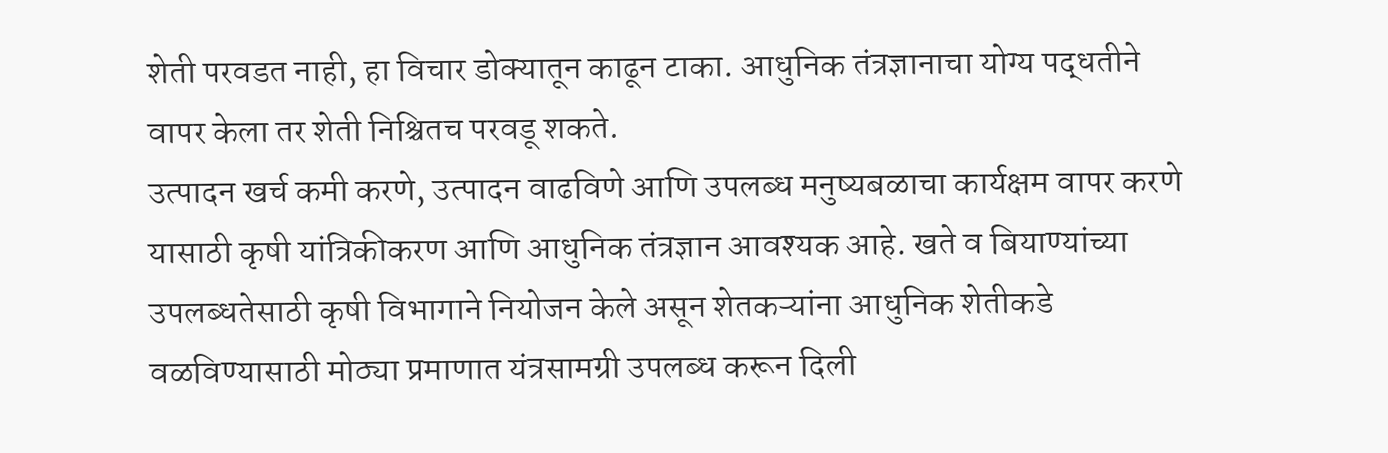शेती परवडत नाही, हा विचार डोक्यातून काढून टाका. आधुनिक तंत्रज्ञानाचा योग्य पद्धतीने वापर केला तर शेती निश्चितच परवडू शकते.
उत्पादन खर्च कमी करणे, उत्पादन वाढविणे आणि उपलब्ध मनुष्यबळाचा कार्यक्षम वापर करणे यासाठी कृषी यांत्रिकीकरण आणि आधुनिक तंत्रज्ञान आवश्यक आहे. खते व बियाण्यांच्या उपलब्धतेसाठी कृषी विभागाने नियोजन केले असून शेतकऱ्यांना आधुनिक शेतीकडे वळविण्यासाठी मोठ्या प्रमाणात यंत्रसामग्री उपलब्ध करून दिली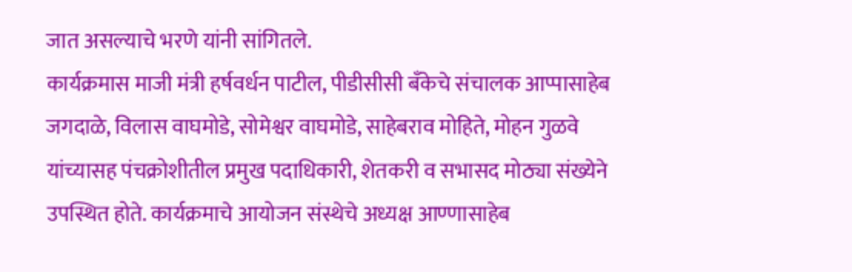जात असल्याचे भरणे यांनी सांगितले.
कार्यक्रमास माजी मंत्री हर्षवर्धन पाटील, पीडीसीसी बँकेचे संचालक आप्पासाहेब जगदाळे, विलास वाघमोडे, सोमेश्वर वाघमोडे, साहेबराव मोहिते, मोहन गुळवे यांच्यासह पंचक्रोशीतील प्रमुख पदाधिकारी, शेतकरी व सभासद मोठ्या संख्येने उपस्थित होते. कार्यक्रमाचे आयोजन संस्थेचे अध्यक्ष आण्णासाहेब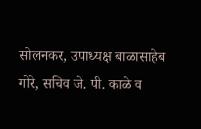सोलनकर, उपाध्यक्ष बाळासाहेब गोरे, सचिव जे. पी. काळे व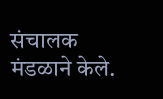संचालक मंडळाने केले.